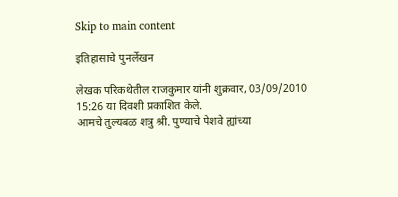Skip to main content

इतिहासाचे पुनर्लेखन

लेखक परिकथेतील राजकुमार यांनी शुक्रवार, 03/09/2010 15:26 या दिवशी प्रकाशित केले.
आमचे तुल्यबळ शत्रु श्री. पुण्याचे पेशवे ह्यांच्या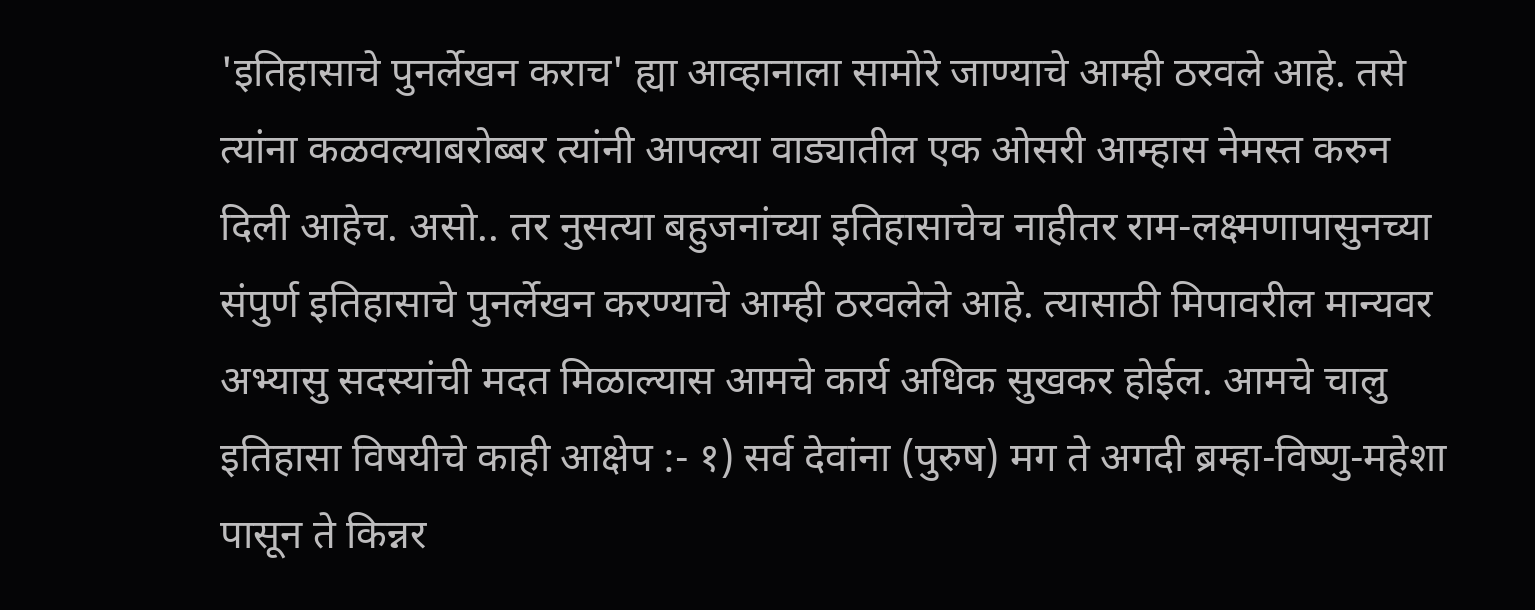'इतिहासाचे पुनर्लेखन कराच' ह्या आव्हानाला सामोरे जाण्याचे आम्ही ठरवले आहे. तसे त्यांना कळवल्याबरोब्बर त्यांनी आपल्या वाड्यातील एक ओसरी आम्हास नेमस्त करुन दिली आहेच. असो.. तर नुसत्या बहुजनांच्या इतिहासाचेच नाहीतर राम-लक्ष्मणापासुनच्या संपुर्ण इतिहासाचे पुनर्लेखन करण्याचे आम्ही ठरवलेले आहे. त्यासाठी मिपावरील मान्यवर अभ्यासु सदस्यांची मदत मिळाल्यास आमचे कार्य अधिक सुखकर होईल. आमचे चालु इतिहासा विषयीचे काही आक्षेप :- १) सर्व देवांना (पुरुष) मग ते अगदी ब्रम्हा-विष्णु-महेशा पासून ते किन्नर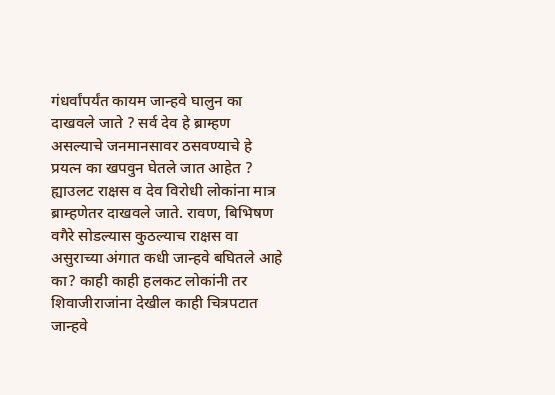गंधर्वांपर्यंत कायम जान्हवे घालुन का दाखवले जाते ? सर्व देव हे ब्राम्हण असल्याचे जनमानसावर ठसवण्याचे हे प्रयत्न का खपवुन घेतले जात आहेत ? ह्याउलट राक्षस व देव विरोधी लोकांना मात्र ब्राम्हणेतर दाखवले जाते. रावण, बिभिषण वगैरे सोडल्यास कुठल्याच राक्षस वा असुराच्या अंगात कधी जान्हवे बघितले आहे का? काही काही हलकट लोकांनी तर शिवाजीराजांना देखील काही चित्रपटात जान्हवे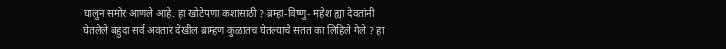घालुन समोर आणले आहे. हा खोटेपणा कशासाठी ? ब्रम्हा-विष्णु- महेश ह्या देवतांनी घेतलेले बहुदा सर्व अवतार देखील ब्राम्हण कुळातच घेतल्याचे सतत का लिहिले गेले ? हा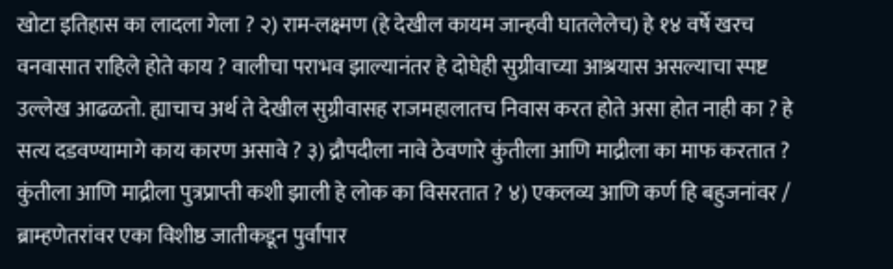खोटा इतिहास का लादला गेला ? २) राम-लक्ष्मण (हे देखील कायम जान्हवी घातलेलेच) हे १४ वर्षे खरच वनवासात राहिले होते काय ? वालीचा पराभव झाल्यानंतर हे दोघेही सुग्रीवाच्या आश्रयास असल्याचा स्पष्ट उल्लेख आढळतो. ह्याचाच अर्थ ते देखील सुग्रीवासह राजमहालातच निवास करत होते असा होत नाही का ? हे सत्य दडवण्यामागे काय कारण असावे ? ३) द्रौपदीला नावे ठेवणारे कुंतीला आणि माद्रीला का माफ करतात ? कुंतीला आणि माद्रीला पुत्रप्राप्ती कशी झाली हे लोक का विसरतात ? ४) एकलव्य आणि कर्ण हि बहुजनांवर / ब्राम्हणेतरांवर एका विशीष्ठ जातीकडून पुर्वांपार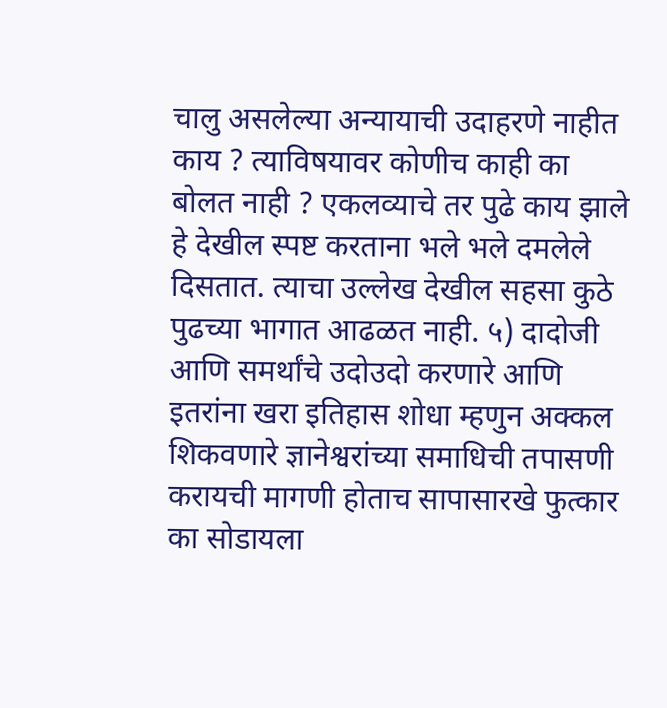चालु असलेल्या अन्यायाची उदाहरणे नाहीत काय ? त्याविषयावर कोणीच काही का बोलत नाही ? एकलव्याचे तर पुढे काय झाले हे देखील स्पष्ट करताना भले भले दमलेले दिसतात. त्याचा उल्लेख देखील सहसा कुठे पुढच्या भागात आढळत नाही. ५) दादोजी आणि समर्थांचे उदोउदो करणारे आणि इतरांना खरा इतिहास शोधा म्हणुन अक्कल शिकवणारे ज्ञानेश्वरांच्या समाधिची तपासणी करायची मागणी होताच सापासारखे फुत्कार का सोडायला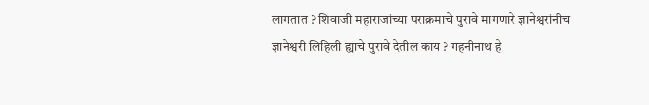लागतात ? शिवाजी महाराजांच्या पराक्रमाचे पुरावे मागणारे ज्ञानेश्वरांनीच ज्ञानेश्वरी लिहिली ह्याचे पुरावे देतील काय ? गहनीनाथ हे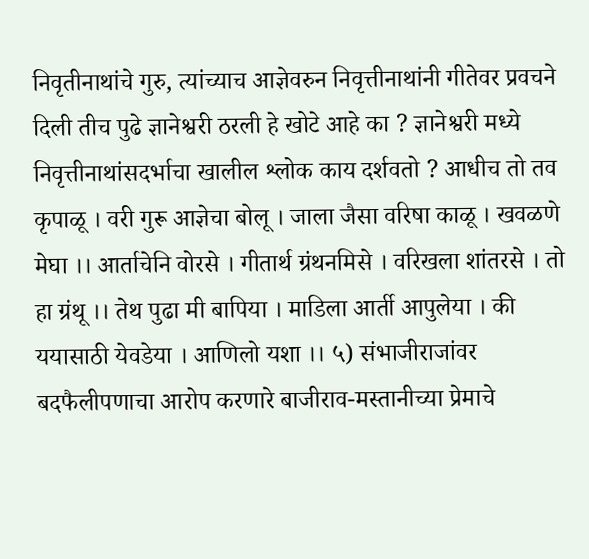निवृतीनाथांचे गुरु, त्यांच्याच आज्ञेवरुन निवृत्तीनाथांनी गीतेवर प्रवचने दिली तीच पुढे ज्ञानेश्वरी ठरली हे खोटे आहे का ? ज्ञानेश्वरी मध्ये निवृत्तीनाथांसदर्भाचा खालील श्लोक काय दर्शवतो ? आधीच तो तव कृपाळू । वरी गुरू आज्ञेचा बोलू । जाला जैसा वरिषा काळू । खवळणे मेघा ।। आर्ताचेनि वोरसे । गीतार्थ ग्रंथनमिसे । वरिखला शांतरसे । तो हा ग्रंथू ।। तेथ पुढा मी बापिया । माडिला आर्ती आपुलेया । की ययासाठी येवडेया । आणिलो यशा ।। ५) संभाजीराजांवर बदफैलीपणाचा आरोप करणारे बाजीराव-मस्तानीच्या प्रेमाचे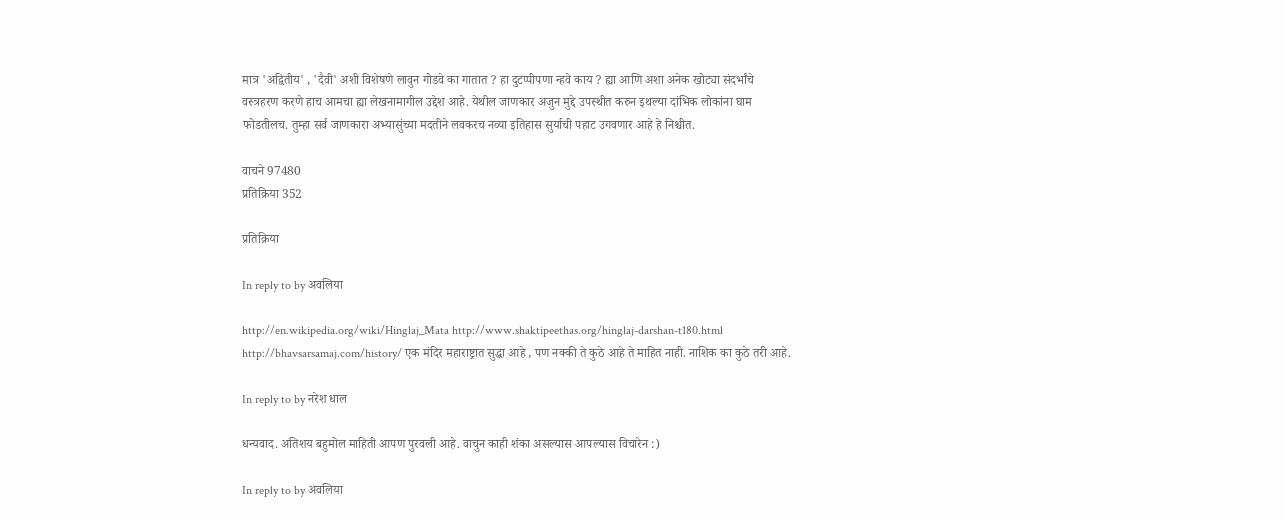मात्र 'अद्वितीय' , 'दैवी' अशी विशेषणे लावुन गोडवे का गातात ? हा दुटप्पीपणा न्हवे काय ? ह्या आणि अशा अनेक खोट्या संदर्भांचे वस्त्रहरण करणे हाच आमचा ह्या लेखनामागील उद्देश आहे. येथील जाणकार अजुन मुद्दे उपस्थीत करुन इथल्या दांभिक लोकांना घाम फोडतीलच. तुम्हा सर्व जाणकारा अभ्यासुंच्या मदतीने लवकरच नव्या इतिहास सुर्याची पहाट उगवणार आहे हे निश्चीत.

वाचने 97480
प्रतिक्रिया 352

प्रतिक्रिया

In reply to by अवलिया

http://en.wikipedia.org/wiki/Hinglaj_Mata http://www.shaktipeethas.org/hinglaj-darshan-t180.html http://bhavsarsamaj.com/history/ एक मंदिर महाराष्ट्रात सुद्धा आहे , पण नक्की ते कुठे आहे ते माहित नाही. नाशिक का कुठे तरी आहे.

In reply to by नरेश धाल

धन्यवाद. अतिशय बहुमोल माहिती आपण पुरवली आहे. वाचुन काही शंका असल्यास आपल्यास विचारेन :)

In reply to by अवलिया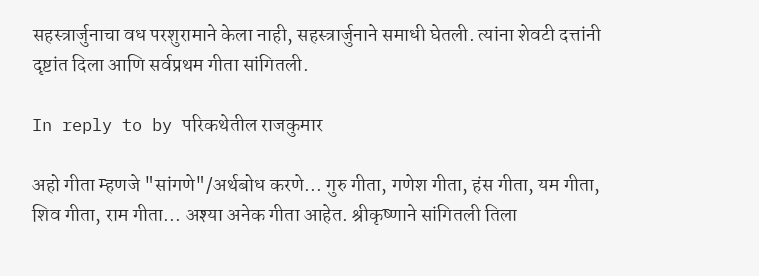सहस्त्रार्जुनाचा वध परशुरामाने केला नाही, सहस्त्रार्जुनाने समाधी घेतली. त्यांना शेवटी दत्तांनी दृष्टांत दिला आणि सर्वप्रथम गीता सांगितली.

In reply to by परिकथेतील राजकुमार

अहो गीता म्हणजे "सांगणे"/अर्थबोध करणे... गुरु गीता, गणेश गीता, हंस गीता, यम गीता, शिव गीता, राम गीता... अश्या अनेक गीता आहेत. श्रीकृष्णाने सांगितली तिला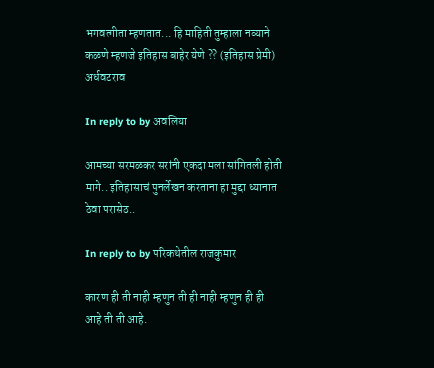भगवत्गीता म्हणतात... हि माहिती तुम्हाला नव्याने कळणे म्हणजे इतिहास बाहेर येणे ?? (इतिहास प्रेमी) अर्धवटराव

In reply to by अवलिया

आमच्या सरमळकर सरांनी एकदा मला सांगितली होती मागे.. इतिहासाचं पुनर्लेखन करताना हा मुद्दा ध्यानात ठेवा परासेठ..

In reply to by परिकथेतील राजकुमार

कारण ही ती नाही म्हणुन ती ही नाही म्हणुन ही ही आहे ती ती आहे.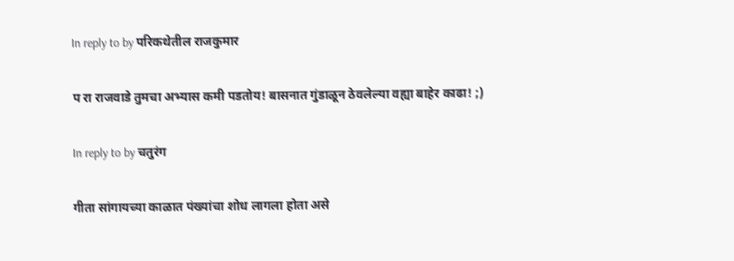In reply to by परिकथेतील राजकुमार

प रा राजवाडे तुमचा अभ्यास कमी पडतोय! बासनात गुंडाळून ठेवलेल्या वह्या बाहेर काढा! ;)

In reply to by चतुरंग

गीता सांगायच्या काळात पंख्यांचा शोध लागला होता असे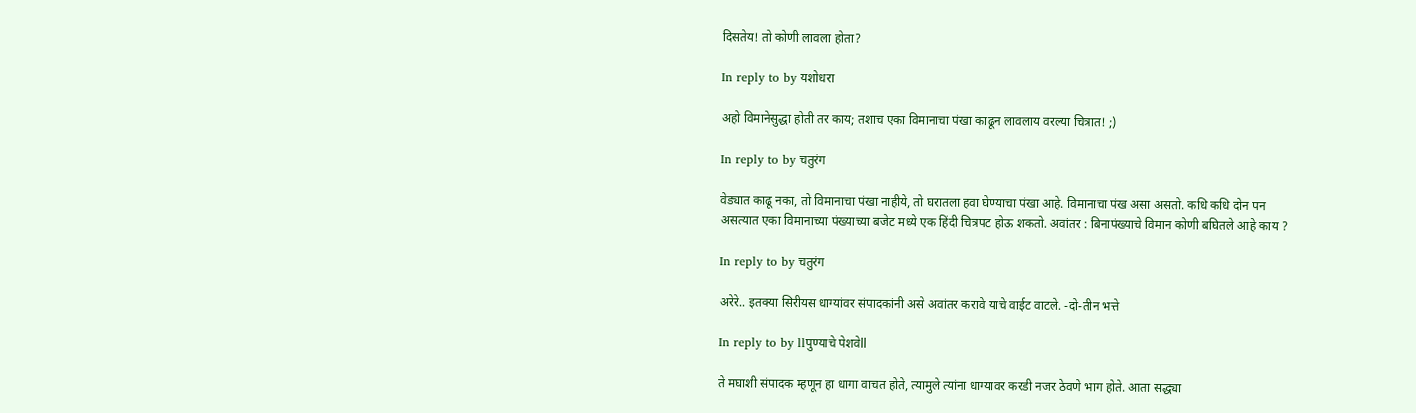दिसतेय! तो कोणी लावला होता?

In reply to by यशोधरा

अहो विमानेसुद्धा होती तर काय; तशाच एका विमानाचा पंखा काढून लावलाय वरल्या चित्रात! ;)

In reply to by चतुरंग

वेड्यात काढू नका, तो विमानाचा पंखा नाहीये, तो घरातला हवा घेण्याचा पंखा आहे. विमानाचा पंख असा असतो. कधि कधि दोन पन असत्यात एका विमानाच्या पंख्याच्या बजेट मध्ये एक हिंदी चित्रपट होऊ शकतो. अवांतर : बिनापंख्याचे विमान कोणी बघितले आहे काय ?

In reply to by चतुरंग

अरेरे.. इतक्या सिरीयस धाग्यांवर संपादकांनी असे अवांतर करावे याचे वाईट वाटले. -दो-तीन भत्ते

In reply to by llपुण्याचे पेशवेll

ते मघाशी संपादक म्हणून हा धागा वाचत होते, त्यामुले त्यांना धाग्यावर करडी नजर ठेवणे भाग होते. आता सद्ध्या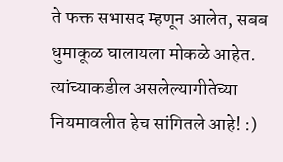ते फक्त सभासद म्हणून आलेत, सबब धुमाकूळ घालायला मोकळे आहेत. त्यांच्याकडील असलेल्यागीतेच्या नियमावलीत हेच सांगितले आहे! :)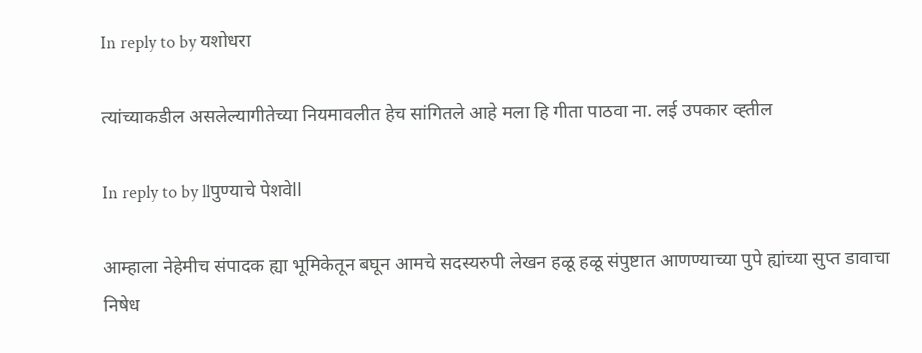In reply to by यशोधरा

त्यांच्याकडील असलेल्यागीतेच्या नियमावलीत हेच सांगितले आहे मला हि गीता पाठवा ना. लई उपकार व्ह्तील

In reply to by llपुण्याचे पेशवेll

आम्हाला नेहेमीच संपादक ह्या भूमिकेतून बघून आमचे सदस्यरुपी लेखन हळू हळू संपुष्टात आणण्याच्या पुपे ह्यांच्या सुप्त डावाचा निषेध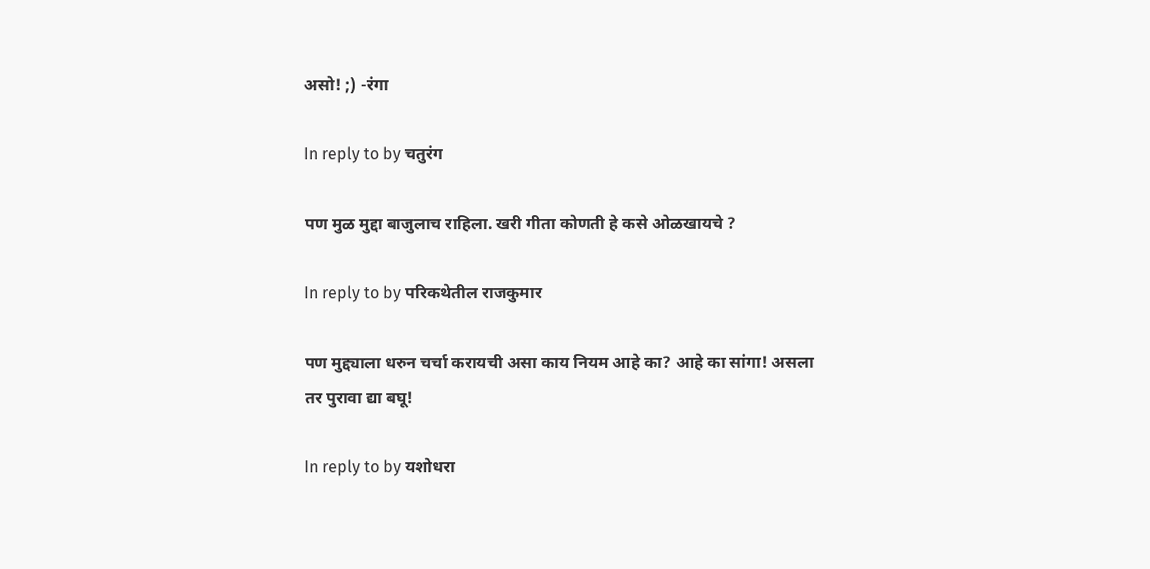असो! ;) -रंगा

In reply to by चतुरंग

पण मुळ मुद्दा बाजुलाच राहिला. खरी गीता कोणती हे कसे ओळखायचे ?

In reply to by परिकथेतील राजकुमार

पण मुद्द्याला धरुन चर्चा करायची असा काय नियम आहे का? आहे का सांगा! असला तर पुरावा द्या बघू!

In reply to by यशोधरा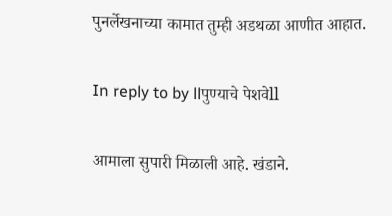पुनर्लेखनाच्या कामात तुम्ही अडथळा आणीत आहात.

In reply to by llपुण्याचे पेशवेll

आमाला सुपारी मिळाली आहे. खंडाने.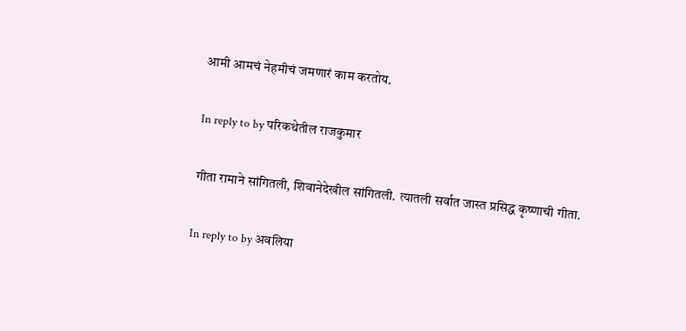आमी आमचं नेहमीचं जमणारं काम करतोय.

In reply to by परिकथेतील राजकुमार

गीता रामाने सांगितली, शिवानेदेखील सांगितली. त्यातली सर्वात जास्त प्रसिद्ध कृष्णाची गीता.

In reply to by अवलिया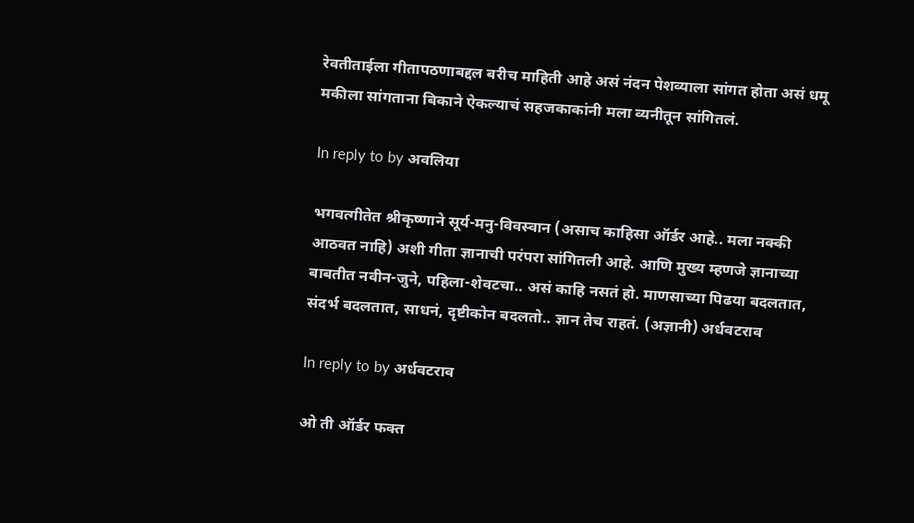रेवतीताईला गीतापठणाबद्दल बरीच माहिती आहे असं नंदन पेशव्याला सांगत होता असं धमू मकीला सांगताना बिकाने ऐकल्याचं सहजकाकांनी मला व्यनीतून सांगितलं.

In reply to by अवलिया

भगवत्गीतेत श्रीकृष्णाने सूर्य-मनु-विवस्वान (असाच काहिसा ऑर्डर आहे.. मला नक्की आठवत नाहि) अशी गीता ज्ञानाची परंपरा सांगितली आहे. आणि मुख्य म्हणजे ज्ञानाच्या बाबतीत नवीन-जुने, पहिला-शेवटचा.. असं काहि नसतं हो. माणसाच्या पिढया बदलतात, संदर्भ बदलतात, साधनं, दृष्टीकोन बदलतो.. ज्ञान तेच राहतं. (अज्ञानी) अर्धवटराव

In reply to by अर्धवटराव

ओ ती ऑर्डर फक्त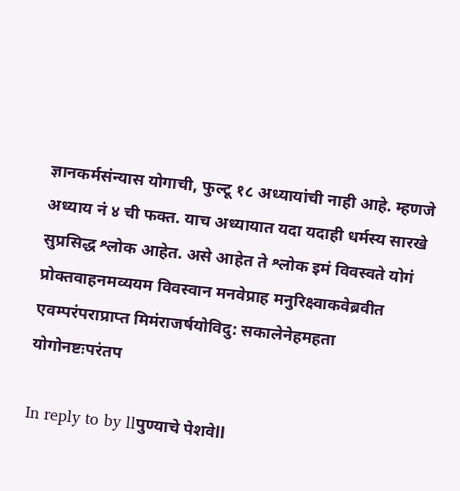ज्ञानकर्मसंन्यास योगाची, फुल्टू १८ अध्यायांची नाही आहे. म्हणजे अध्याय नं ४ ची फक्त. याच अध्यायात यदा यदाही धर्मस्य सारखे सुप्रसिद्ध श्लोक आहेत. असे आहेत ते श्लोक इमं विवस्वते योगं प्रोक्तवाहनमव्ययम विवस्वान मनवेप्राह मनुरिक्ष्वाकवेब्रवीत एवम्परंपराप्राप्त मिमंराजर्षयोविदु: सकालेनेहमहता योगोनष्टःपरंतप

In reply to by llपुण्याचे पेशवेll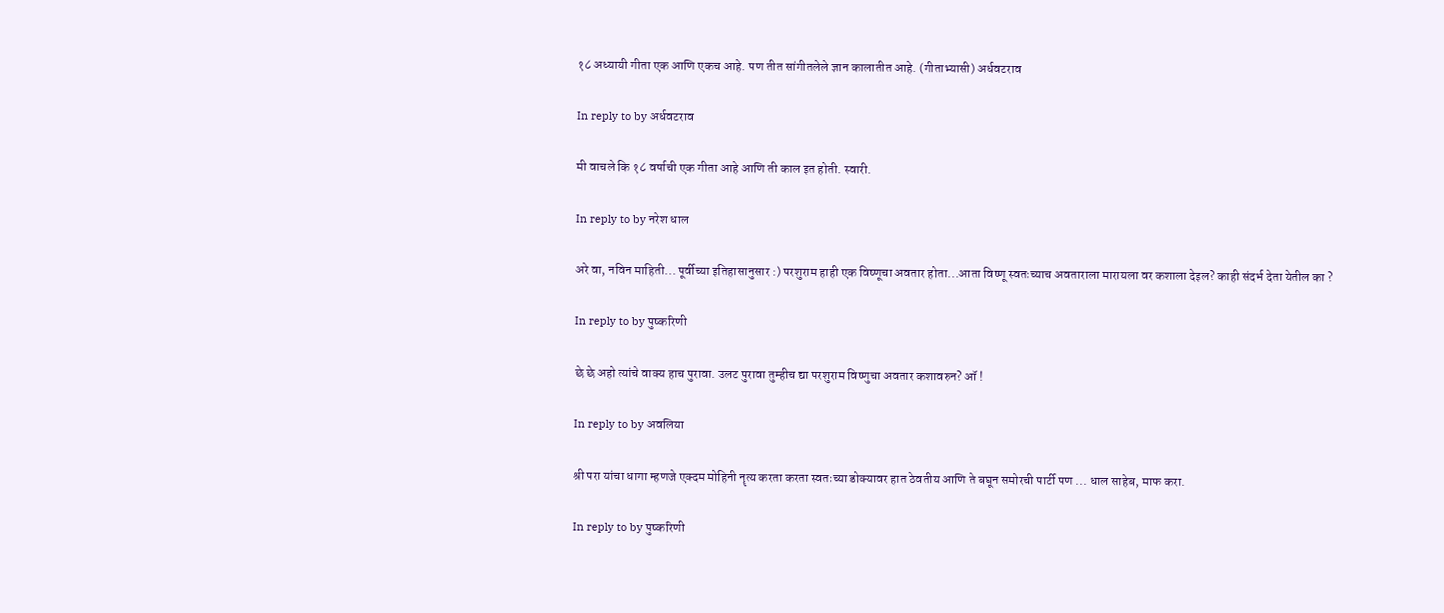१८ अध्यायी गीता एक आणि एकच आहे. पण तीत सांगीतलेले ज्ञान कालातीत आहे. (गीताभ्यासी) अर्धवटराव

In reply to by अर्धवटराव

मी वाचले कि १८ वर्षाची एक गीता आहे आणि ती काल इत होती. स्वारी.

In reply to by नरेश धाल

अरे वा, नविन माहिती... पूर्वीच्या इतिहासानुसार :) परशुराम हाही एक विष्णूचा अवतार होता...आता विष्णू स्वतःच्याच अवताराला मारायला वर कशाला देइल? काही संदर्भ देता येतील का ?

In reply to by पुष्करिणी

छे छे अहो त्यांचे वाक्य हाच पुरावा. उलट पुरावा तुम्हीच द्या परशुराम विष्णुचा अवतार कशावरुन? ऑ !

In reply to by अवलिया

श्री परा यांचा धागा म्हणजे एक्दम मोहिनी नॄत्य करता करता स्वतःच्या डोक्यावर हात ठेवतीय आणि ते बघून समोरची पार्टी पण ... धाल साहेब, माफ करा.

In reply to by पुष्करिणी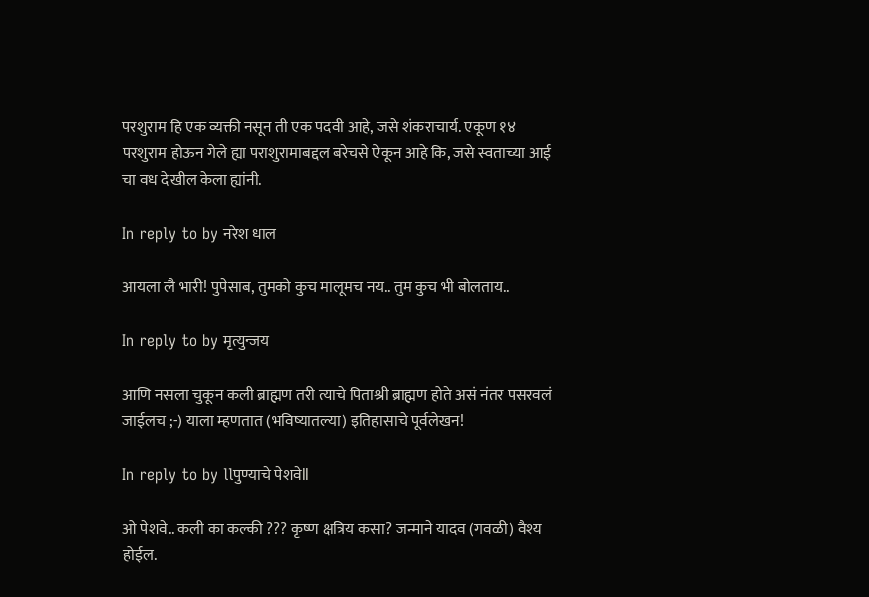परशुराम हि एक व्यक्ती नसून ती एक पदवी आहे, जसे शंकराचार्य. एकूण १४ परशुराम होऊन गेले ह्या पराशुरामाबद्दल बरेचसे ऐकून आहे कि, जसे स्वताच्या आई चा वध देखील केला ह्यांनी.

In reply to by नरेश धाल

आयला लै भारी! पुपेसाब, तुमको कुच मालूमच नय.. तुम कुच भी बोलताय..

In reply to by मृत्युन्जय

आणि नसला चुकून कली ब्राह्मण तरी त्याचे पिताश्री ब्राह्मण होते असं नंतर पसरवलं जाईलच ;-) याला म्हणतात (भविष्यातल्या) इतिहासाचे पूर्वलेखन!

In reply to by llपुण्याचे पेशवेll

ओ पेशवे.. कली का कल्की ??? कृष्ण क्षत्रिय कसा? जन्माने यादव (गवळी) वैश्य होईल.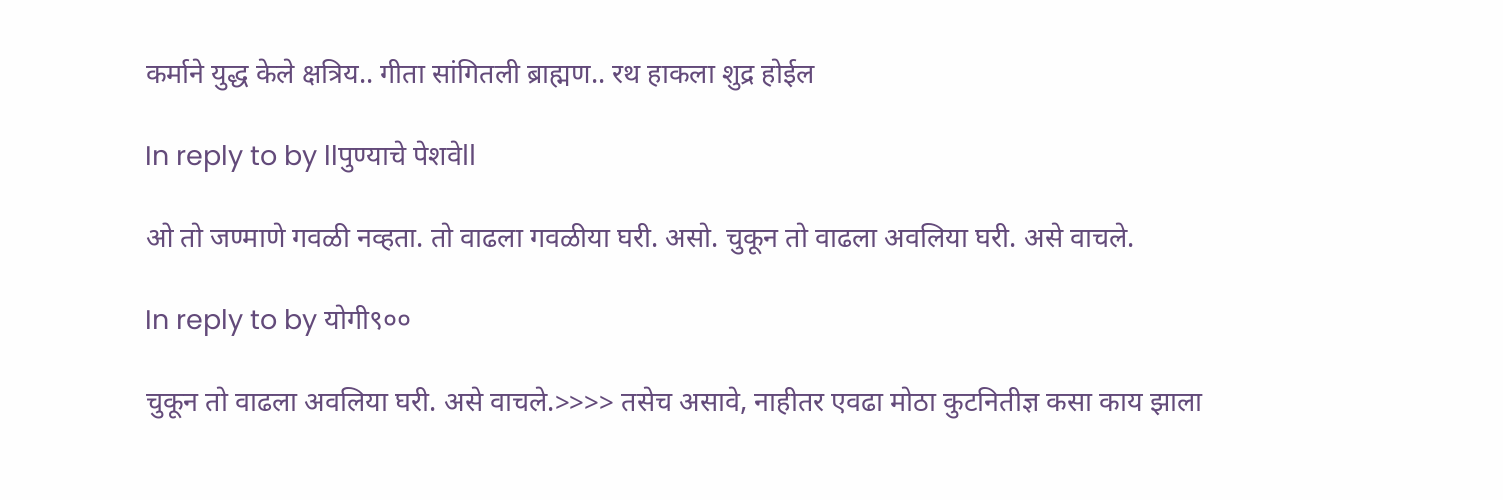कर्माने युद्ध केले क्षत्रिय.. गीता सांगितली ब्राह्मण.. रथ हाकला शुद्र होईल

In reply to by llपुण्याचे पेशवेll

ओ तो जण्माणे गवळी नव्हता. तो वाढला गवळीया घरी. असो. चुकून तो वाढला अवलिया घरी. असे वाचले.

In reply to by योगी९००

चुकून तो वाढला अवलिया घरी. असे वाचले.>>>> तसेच असावे, नाहीतर एवढा मोठा कुटनितीज्ञ कसा काय झाला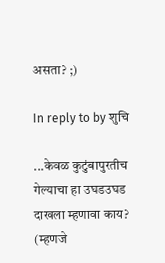असता? ;)

In reply to by शुचि

...केवळ कुटुंबापुरतीच गेल्याचा हा उघडउघड दाखला म्हणावा काय? (म्हणजे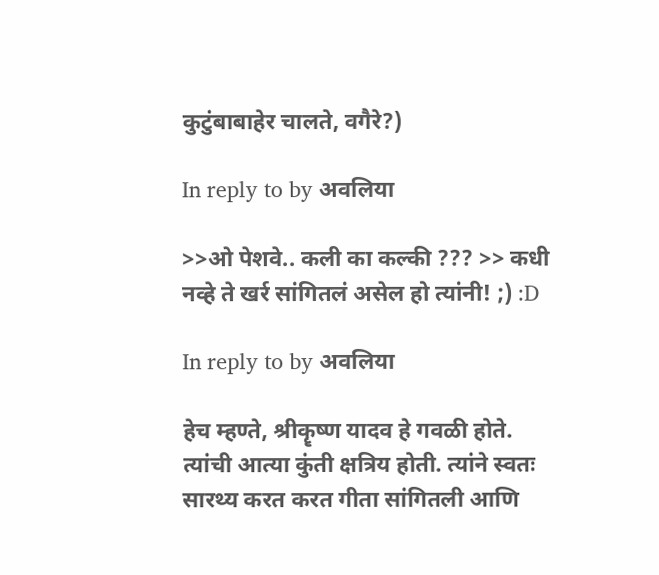कुटुंबाबाहेर चालते, वगैरे?)

In reply to by अवलिया

>>ओ पेशवे.. कली का कल्की ??? >> कधी नव्हे ते खर्र सांगितलं असेल हो त्यांनी! ;) :D

In reply to by अवलिया

हेच म्हण्ते, श्रीकॄष्ण यादव हे गवळी होते. त्यांची आत्या कुंती क्षत्रिय होती. त्यांने स्वतः सारथ्य करत करत गीता सांगितली आणि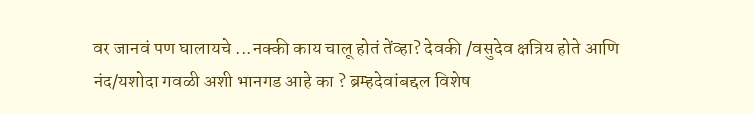वर जानवं पण घालायचे ...नक्की काय चालू होतं तेंव्हा? देवकी /वसुदेव क्षत्रिय होते आणि नंद/यशोदा गवळी अशी भानगड आहे का ? ब्रम्हदेवांबद्दल विशेष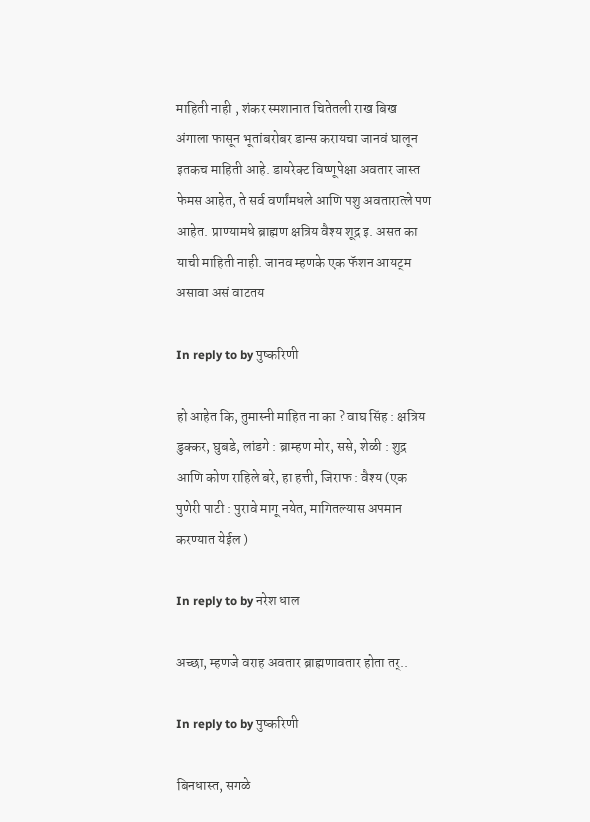माहिती नाही , शंकर स्मशानात चितेतली राख बिख अंगाला फासून भूतांबरोबर डान्स करायचा जानवं घालून इतकच माहिती आहे. डायरेक्ट विष्णूपेक्षा अवतार जास्त फेमस आहेत, ते सर्व वर्णांमधले आणि पशु अवतारात्ले पण आहेत. प्राण्यामधे ब्राह्मण क्षत्रिय वैश्य शूद्र इ. असत का याची माहिती नाही. जानव म्हणके एक फॅशन आयट्म असावा असं वाटतय

In reply to by पुष्करिणी

हो आहेत कि, तुमास्नी माहित ना का ? वाघ सिंह : क्षत्रिय डुक्कर, घुबडे, लांडगे : ब्राम्हण मोर, ससे, शेळी : शुद्र आणि कोण राहिले बरे, हा हत्ती, जिराफ : वैश्य (एक पुणेरी पाटी : पुरावे मागू नयेत, मागितल्यास अपमान करण्यात येईल )

In reply to by नरेश धाल

अच्छा, म्हणजे वराह अवतार ब्राह्मणावतार होता तर्..

In reply to by पुष्करिणी

बिनधास्त, सगळे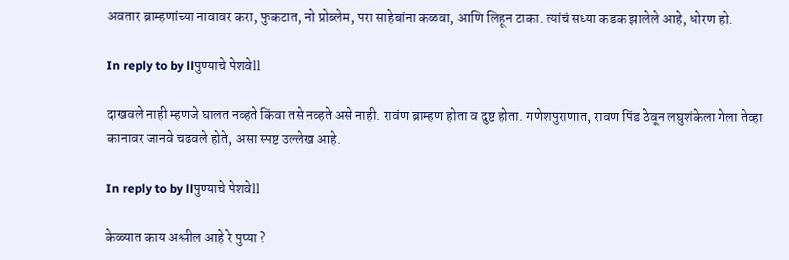अवतार ब्राम्हणांच्या नावावर करा, फुकटात, नो प्रोब्लेम, परा साहेबांना कळवा, आणि लिहून टाका. त्यांचं सध्या कडक झालेले आहे, धोरण हो.

In reply to by llपुण्याचे पेशवेll

दाखवले नाही म्हणजे घालत नव्हते किंवा तसे नव्हते असे नाही. रावंण ब्राम्हण होता व दुष्ट होता. गणेशपुराणात, रावण पिंड ठेवून लघुशंकेला गेला तेव्हा कानावर जानवे चढवले होते, असा स्पष्ट उल्लेख आहे.

In reply to by llपुण्याचे पेशवेll

केळ्यात काय अश्लील आहे रे पुप्या ?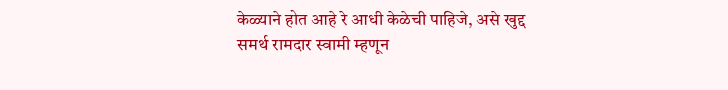केळ्याने होत आहे रे आधी केळेची पाहिजे, असे खुद्द समर्थ रामदार स्वामी म्हणून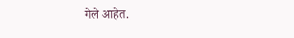गेले आहेत.